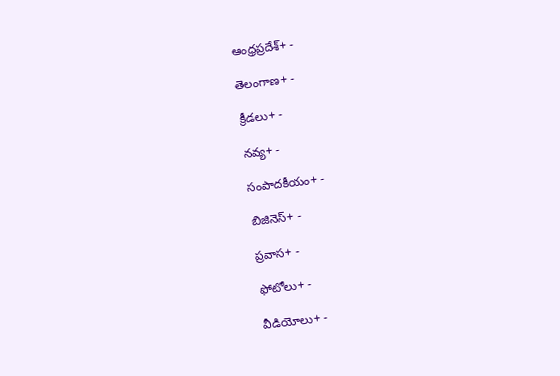ఆంధ్రప్రదేశ్+ -

తెలంగాణ+ -

క్రీడలు+ -

నవ్య+ -

సంపాదకీయం+ -

బిజినెస్+ -

ప్రవాస+ -

ఫోటోలు+ -

వీడియోలు+ -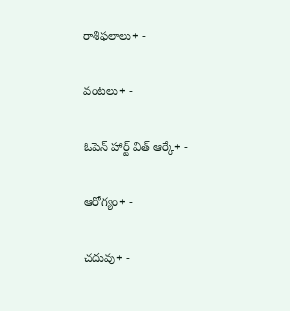రాశిఫలాలు+ -

వంటలు+ -

ఓపెన్ హార్ట్ విత్ ఆర్కే+ -

ఆరోగ్యం+ -

చదువు+ -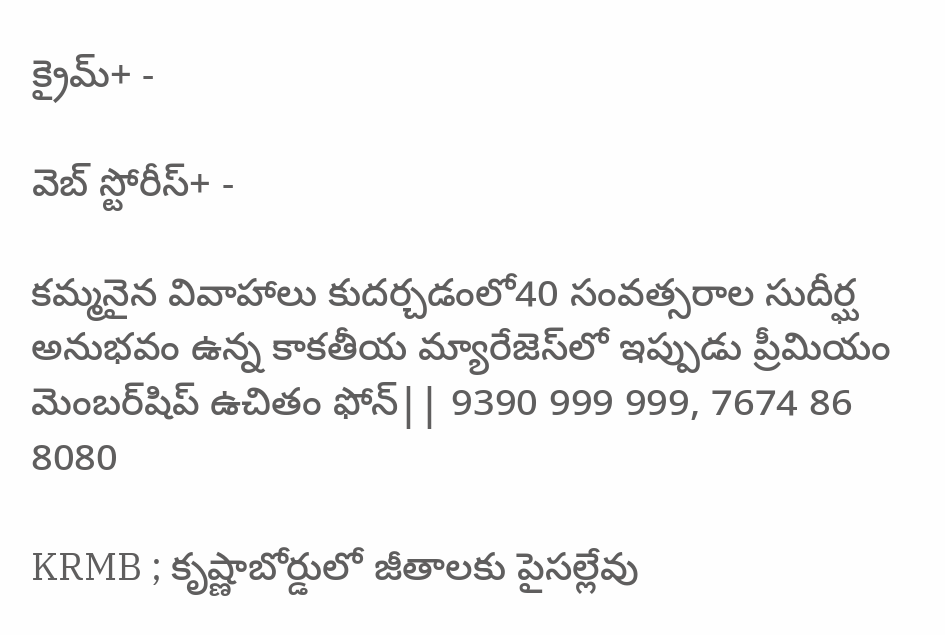క్రైమ్+ -

వెబ్ స్టోరీస్+ -

కమ్మనైన వివాహాలు కుదర్చడంలో40 సంవత్సరాల సుదీర్ఘ అనుభవం ఉన్న కాకతీయ మ్యారేజెస్‌లో ఇప్పుడు ప్రీమియం మెంబర్‌షిప్‌ ఉచితం ఫోన్|| 9390 999 999, 7674 86 8080

KRMB ; కృష్ణాబోర్డులో జీతాలకు పైసల్లేవు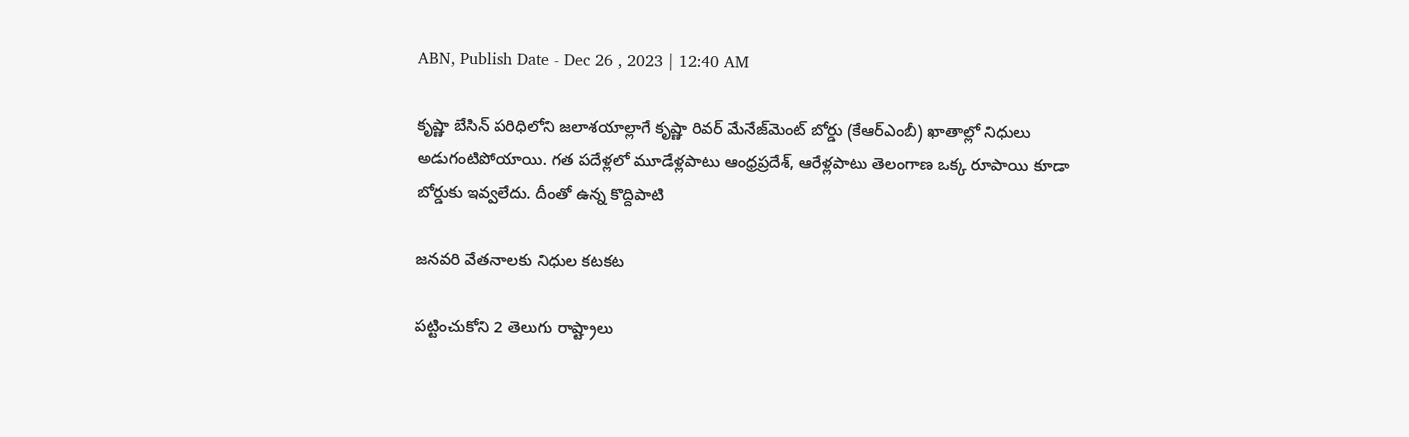ABN, Publish Date - Dec 26 , 2023 | 12:40 AM

కృష్ణా బేసిన్‌ పరిధిలోని జలాశయాల్లాగే కృష్ణా రివర్‌ మేనేజ్‌మెంట్‌ బోర్డు (కేఆర్‌ఎంబీ) ఖాతాల్లో నిధులు అడుగంటిపోయాయి. గత పదేళ్లలో మూడేళ్లపాటు ఆంధ్రప్రదేశ్‌, ఆరేళ్లపాటు తెలంగాణ ఒక్క రూపాయి కూడా బోర్డుకు ఇవ్వలేదు. దీంతో ఉన్న కొద్దిపాటి

జనవరి వేతనాలకు నిధుల కటకట

పట్టించుకోని 2 తెలుగు రాష్ట్రాలు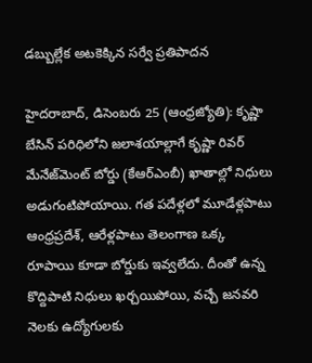డబ్బుల్లేక అటకెక్కిన సర్వే ప్రతిపాదన

హైదరాబాద్‌, డిసెంబరు 25 (ఆంధ్రజ్యోతి): కృష్ణా బేసిన్‌ పరిధిలోని జలాశయాల్లాగే కృష్ణా రివర్‌ మేనేజ్‌మెంట్‌ బోర్డు (కేఆర్‌ఎంబీ) ఖాతాల్లో నిధులు అడుగంటిపోయాయి. గత పదేళ్లలో మూడేళ్లపాటు ఆంధ్రప్రదేశ్‌, ఆరేళ్లపాటు తెలంగాణ ఒక్క రూపాయి కూడా బోర్డుకు ఇవ్వలేదు. దీంతో ఉన్న కొద్దిపాటి నిధులు ఖర్చయిపోయి, వచ్చే జనవరి నెలకు ఉద్యోగులకు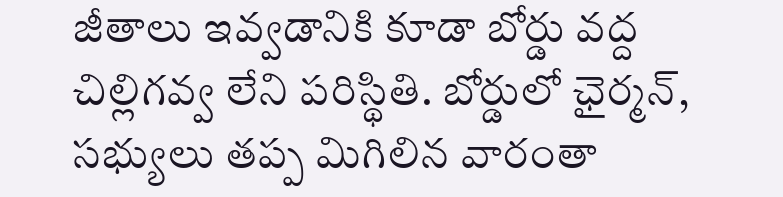జీతాలు ఇవ్వడానికి కూడా బోర్డు వద్ద చిల్లిగవ్వ లేని పరిస్థితి. బోర్డులో ఛైర్మన్‌, సభ్యులు తప్ప మిగిలిన వారంతా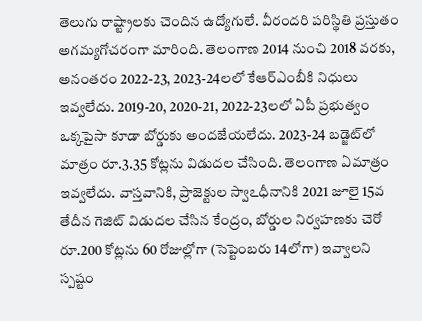తెలుగు రాష్ట్రాలకు చెందిన ఉద్యోగులే. వీరందరి పరిస్థితి ప్రస్తుతం అగమ్యగోచరంగా మారింది. తెలంగాణ 2014 నుంచి 2018 వరకు, అనంతరం 2022-23, 2023-24లలో కేఆర్‌ఎంబీకి నిధులు ఇవ్వలేదు. 2019-20, 2020-21, 2022-23లలో ఏపీ ప్రభుత్వం ఒక్కపైసా కూడా బోర్డుకు అందజేయలేదు. 2023-24 బడ్జెట్‌లో మాత్రం రూ.3.35 కోట్లను విడుదల చేసింది. తెలంగాణ ఏమాత్రం ఇవ్వలేదు. వాస్తవానికి, ప్రాజెక్టుల స్వాఽధీనానికి 2021 జూలై 15వ తేదీన గెజిట్‌ విడుదల చేసిన కేంద్రం, బోర్డుల నిర్వహణకు చెరో రూ.200 కోట్లను 60 రోజుల్లోగా (సెప్టెంబరు 14లోగా) ఇవ్వాలని స్పష్టం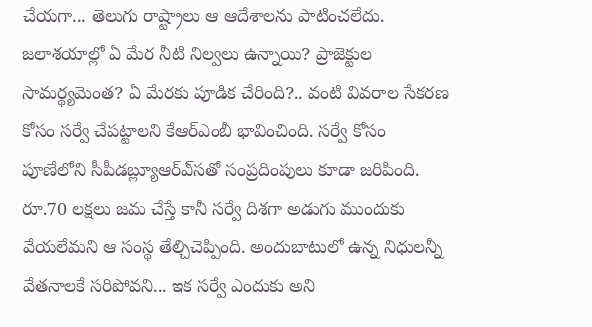చేయగా... తెలుగు రాష్ట్రాలు ఆ ఆదేశాలను పాటించలేదు. జలాశయాల్లో ఏ మేర నీటి నిల్వలు ఉన్నాయి? ప్రాజెక్టుల సామర్థ్యమెంత? ఏ మేరకు పూడిక చేరింది?.. వంటి వివరాల సేకరణ కోసం సర్వే చేపట్టాలని కేఆర్‌ఎంబీ భావించింది. సర్వే కోసం పూణేలోని సీపీడబ్ల్యూఆర్‌ఎ్‌సతో సంప్రదింపులు కూడా జరిపింది. రూ.70 లక్షలు జమ చేస్తే కానీ సర్వే దిశగా అడుగు ముందుకు వేయలేమని ఆ సంస్థ తేల్చిచెప్పింది. అందుబాటులో ఉన్న నిధులన్నీ వేతనాలకే సరిపోవని... ఇక సర్వే ఎందుకు అని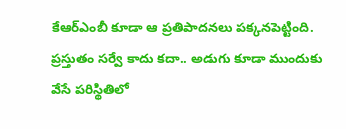కేఆర్‌ఎంబీ కూడా ఆ ప్రతిపాదనలు పక్కనపెట్టింది. ప్రస్తుతం సర్వే కాదు కదా.. అడుగు కూడా ముందుకు వేసే పరిస్థితిలో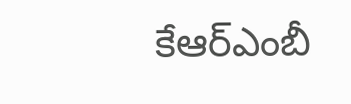కేఆర్‌ఎంబీ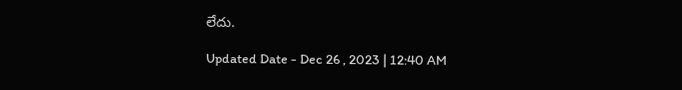లేదు.

Updated Date - Dec 26 , 2023 | 12:40 AM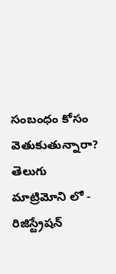సంబంధం కోసం వెతుకుతున్నారా? తెలుగు మాట్రిమోని లో - రిజిస్ట్రేషన్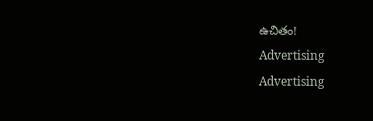ఉచితం!
Advertising
Advertising